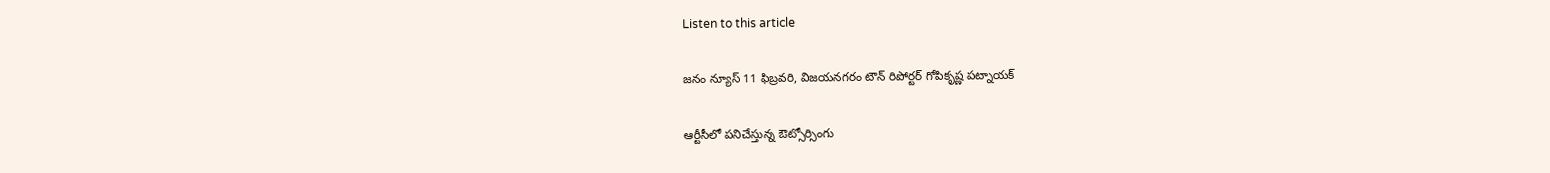Listen to this article

జనం న్యూస్‌ 11 ఫిబ్రవరి, విజయనగరం టౌన్‌ రిపోర్టర్‌ గోపికృష్ణ పట్నాయక్‌

ఆర్టీసీలో పనిచేస్తున్న ఔట్సోర్సింగు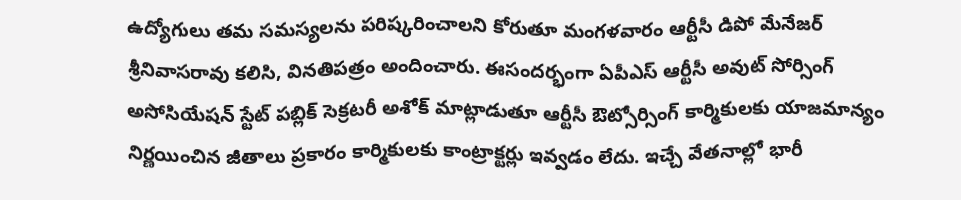ఉద్యోగులు తమ సమస్యలను పరిష్కరించాలని కోరుతూ మంగళవారం ఆర్టీసీ డిపో మేనేజర్ శ్రీనివాసరావు కలిసి, వినతిపత్రం అందించారు. ఈసందర్భంగా ఏపీఎస్ ఆర్టీసీ అవుట్ సోర్సింగ్ అసోసియేషన్ స్టేట్ పబ్లిక్ సెక్రటరీ అశోక్ మాట్లాడుతూ ఆర్టీసీ ఔట్సోర్సింగ్ కార్మికులకు యాజమాన్యం నిర్ణయించిన జీతాలు ప్రకారం కార్మికులకు కాంట్రాక్టర్లు ఇవ్వడం లేదు. ఇచ్చే వేతనాల్లో భారీ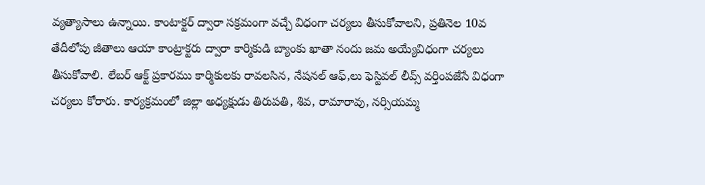వ్యత్యాసాలు ఉన్నాయి. కాంటాక్టర్ ద్వారా సక్రమంగా వచ్చే విధంగా చర్యలు తీసుకోవాలని, ప్రతినెల 10వ తేదీలోపు జీతాలు ఆయా కాంట్రాక్టరు ద్వారా కార్మికుడి బ్యాంకు ఖాతా నందు జమ అయ్యేవిధంగా చర్యలు తీసుకోవాలి. లేబర్ ఆక్ట్ ప్రకారము కార్మికులకు రావలసిన, నేషనల్ ఆఫ్,లు ఫెస్టివల్ లీవ్స్ వర్తింపజేసే విధంగా చర్యలు కోరారు. కార్యక్రమంలో జిల్లా అధ్యక్షుడు తిరుపతి, శివ, రామారావు, నర్సియమ్మ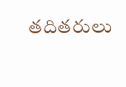తదితరులు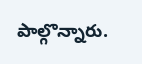పాల్గొన్నారు.